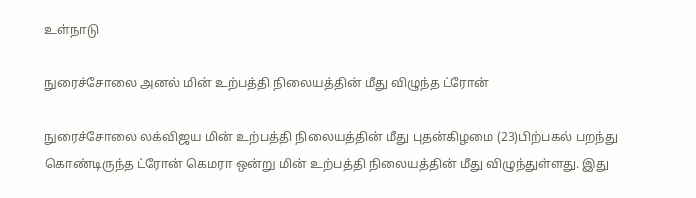உள்நாடு

நுரைச்சோலை அனல் மின் உற்பத்தி நிலையத்தின் மீது விழுந்த ட்ரோன்

நுரைச்சோலை லக்விஜய மின் உற்பத்தி நிலையத்தின் மீது புதன்கிழமை (23)பிற்பகல் பறந்து கொண்டிருந்த ட்ரோன் கெமரா ஒன்று மின் உற்பத்தி நிலையத்தின் மீது விழுந்துள்ளது. இது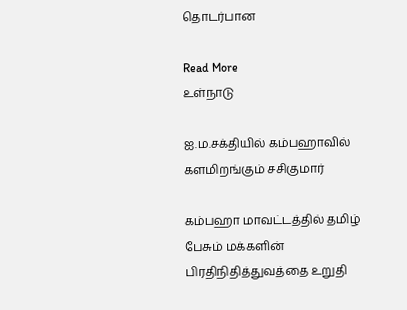தொடர்பான

Read More
உள்நாடு

ஐ.ம.சக்தியில் கம்பஹாவில் களமிறங்கும் சசிகுமார்

கம்பஹா மாவட்டத்தில் தமிழ் பேசும் மக்களின் பிரதிநிதித்துவத்தை உறுதி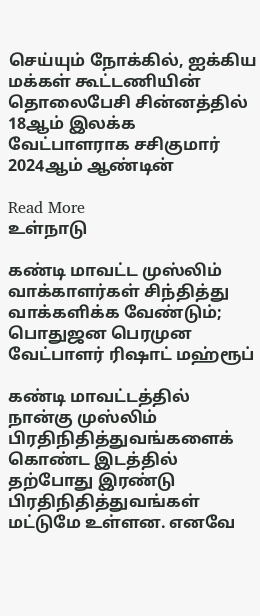செய்யும் நோக்கில், ஐக்கிய மக்கள் கூட்டணியின் தொலைபேசி சின்னத்தில் 18ஆம் இலக்க வேட்பாளராக சசிகுமார் 2024ஆம் ஆண்டின்

Read More
உள்நாடு

கண்டி மாவட்ட முஸ்லிம் வாக்காளர்கள் சிந்தித்து வாக்களிக்க வேண்டும்; பொதுஜன பெரமுன வேட்பாளர் ரிஷாட் மஹ்ரூப்

கண்டி மாவட்டத்தில் நான்கு முஸ்லிம் பிரதிநிதித்துவங்களைக் கொண்ட இடத்தில் தற்போது இரண்டு பிரதிநிதித்துவங்கள் மட்டுமே உள்ளன. எனவே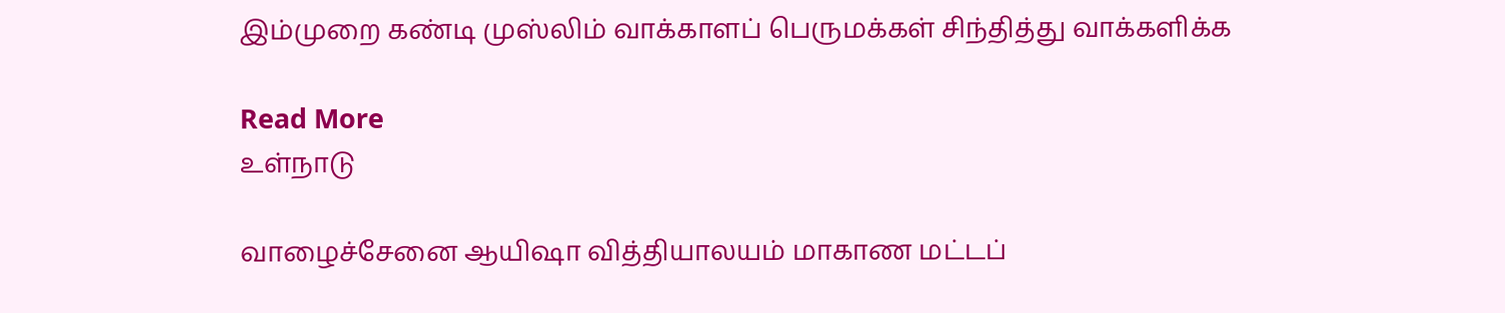இம்முறை கண்டி முஸ்லிம் வாக்காளப் பெருமக்கள் சிந்தித்து வாக்களிக்க

Read More
உள்நாடு

வாழைச்சேனை ஆயிஷா வித்தியாலயம் மாகாண மட்டப்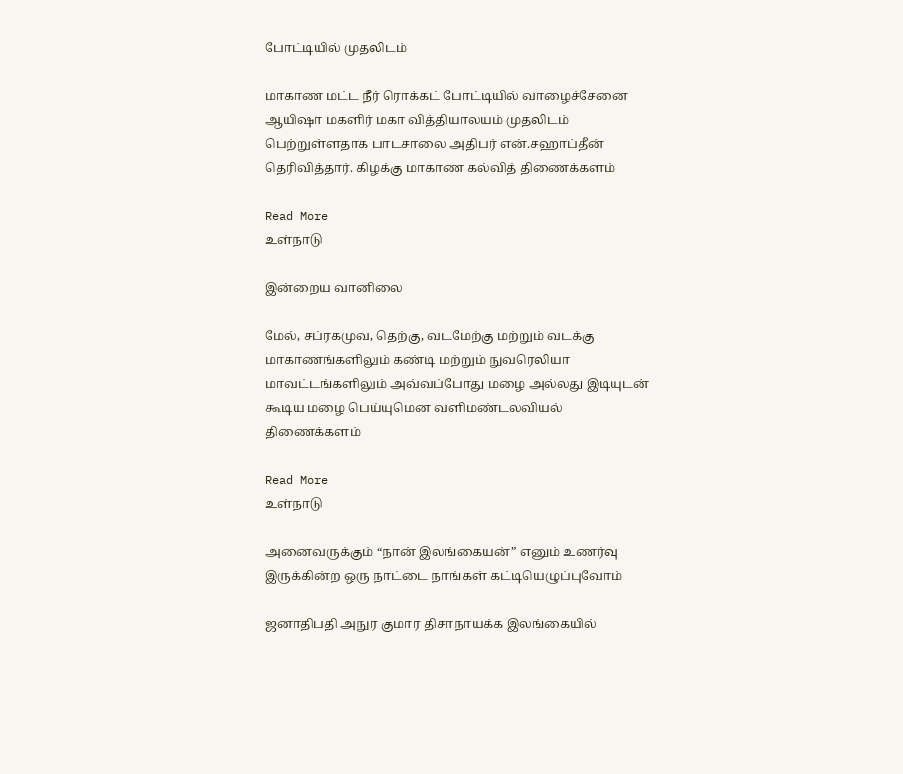போட்டியில் முதலிடம்

மாகாண மட்ட நீர் ரொக்கட் போட்டியில் வாழைச்சேனை ஆயிஷா மகளிர் மகா வித்தியாலயம் முதலிடம் பெற்றுள்ளதாக பாடசாலை அதிபர் என்.சஹாப்தீன் தெரிவித்தார். கிழக்கு மாகாண கல்வித் திணைக்களம்

Read More
உள்நாடு

இன்றைய வானிலை

மேல், சப்ரகமுவ, தெற்கு, வடமேற்கு மற்றும் வடக்கு மாகாணங்களிலும் கண்டி மற்றும் நுவரெலியா மாவட்டங்களிலும் அவ்வப்போது மழை அல்லது இடியுடன் கூடிய மழை பெய்யுமென வளிமண்டலவியல் திணைக்களம்

Read More
உள்நாடு

அனைவருக்கும் “நான் இலங்கையன்” எனும் உணர்வு இருக்கின்ற ஒரு நாட்டை நாங்கள் கட்டியெழுப்புவோம்

ஜனாதிபதி அநுர குமார திசாநாயக்க இலங்கையில்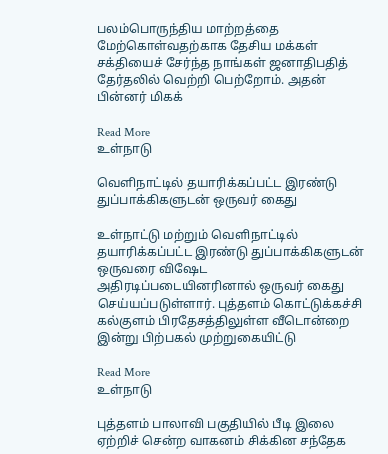பலம்பொருந்திய மாற்றத்தை மேற்கொள்வதற்காக தேசிய மக்கள் சக்தியைச் சேர்ந்த நாங்கள் ஜனாதிபதித் தேர்தலில் வெற்றி பெற்றோம். அதன் பின்னர் மிகக்

Read More
உள்நாடு

வெளிநாட்டில் தயாரிக்கப்பட்ட இரண்டு துப்பாக்கிகளுடன் ஒருவர் கைது

உள்நாட்டு மற்றும் வெளிநாட்டில் தயாரிக்கப்பட்ட இரண்டு துப்பாக்கிகளுடன் ஒருவரை விஷேட அதிரடிப்படையினரினால் ஒருவர் கைது செய்யப்படுள்ளார். புத்தளம் கொட்டுக்கச்சி கல்குளம் பிரதேசத்திலுள்ள வீடொன்றை இன்று பிற்பகல் முற்றுகையிட்டு

Read More
உள்நாடு

புத்தளம் பாலாவி பகுதியில் பீடி இலை ஏற்றிச் சென்ற வாகனம் சிக்கின சந்தேக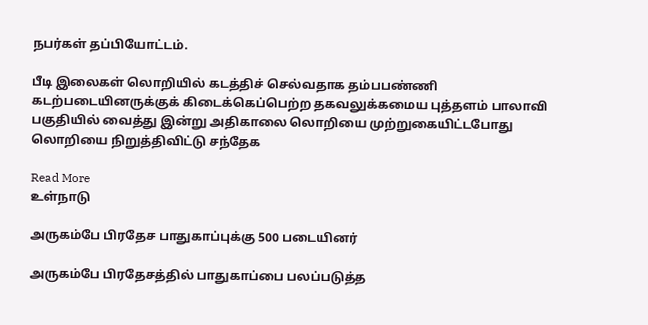நபர்கள் தப்பியோட்டம்.

பீடி இலைகள் லொறியில் கடத்திச் செல்வதாக தம்பபண்ணி கடற்படையினருக்குக் கிடைக்கெப்பெற்ற தகவலுக்கமைய புத்தளம் பாலாவி பகுதியில் வைத்து இன்று அதிகாலை லொறியை முற்றுகையிட்டபோது லொறியை நிறுத்திவிட்டு சந்தேக

Read More
உள்நாடு

அருகம்பே பிரதேச பாதுகாப்புக்கு 500 படையினர்

அருகம்பே பிரதேசத்தில் பாதுகாப்பை பலப்படுத்த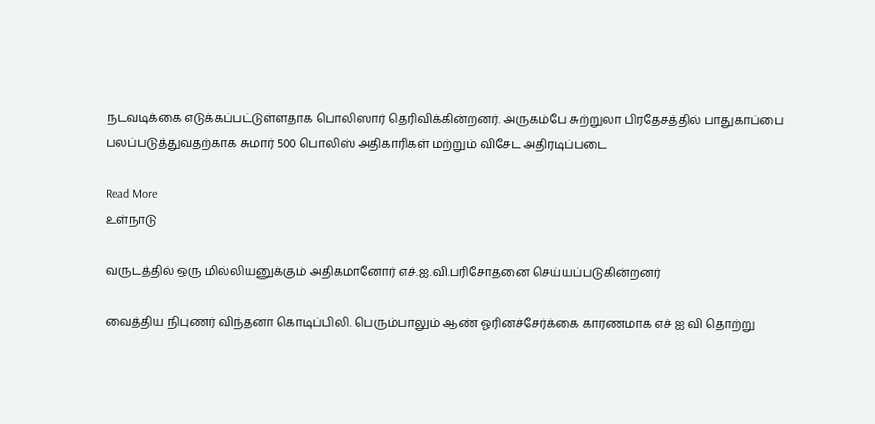நடவடிக்கை எடுக்கப்பட்டுள்ளதாக பொலிஸார் தெரிவிக்கின்றனர். அருகம்பே சுற்றுலா பிரதேசத்தில் பாதுகாப்பை பலப்படுத்துவதற்காக சுமார் 500 பொலிஸ் அதிகாரிகள் மற்றும் விசேட அதிரடிப்படை

Read More
உள்நாடு

வருடத்தில் ஒரு மில்லியனுக்கும் அதிகமானோர் எச்.ஐ.வி.பரிசோதனை செய்யப்படுகின்றனர்

வைத்திய நிபுணர் விந்தனா கொடிப்பிலி. பெரும்பாலும் ஆண் ஓரினச்சேர்க்கை காரணமாக எச் ஐ வி தொற்று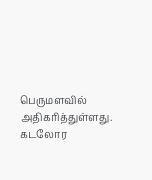பெருமளவில் அதிகரித்துள்ளது. கடலோர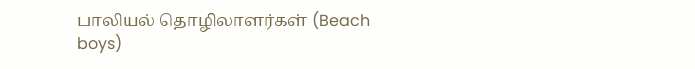பாலியல் தொழிலாளர்கள் (Beach boys)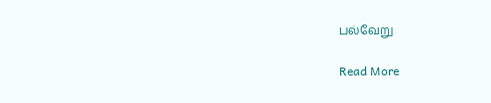பல்வேறு

Read More